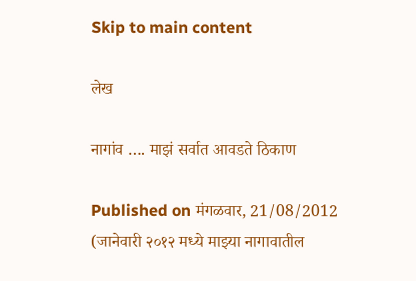Skip to main content

लेख

नागांव …. माझं सर्वात आवडते ठिकाण

Published on मंगळवार, 21/08/2012
(जानेवारी २०१२ मध्ये माझ्या नागावातील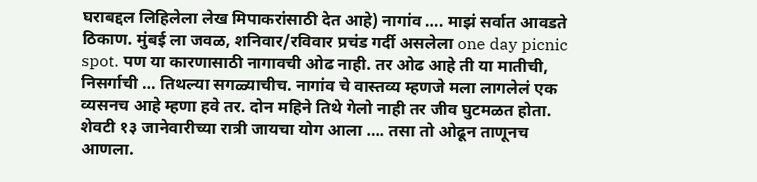घराबद्दल लिहिलेला लेख मिपाकरांसाठी देत आहे) नागांव …. माझं सर्वात आवडते ठिकाण. मुंबई ला जवळ, शनिवार/रविवार प्रचंड गर्दी असलेला one day picnic spot. पण या कारणासाठी नागावची ओढ नाही. तर ओढ आहे ती या मातीची, निसर्गाची … तिथल्या सगळ्याचीच. नागांव चे वास्तव्य म्हणजे मला लागलेलं एक व्यसनच आहे म्हणा हवे तर. दोन महिने तिथे गेलो नाही तर जीव घुटमळत होता. शेवटी १३ जानेवारीच्या रात्री जायचा योग आला …. तसा तो ओढून ताणूनच आणला.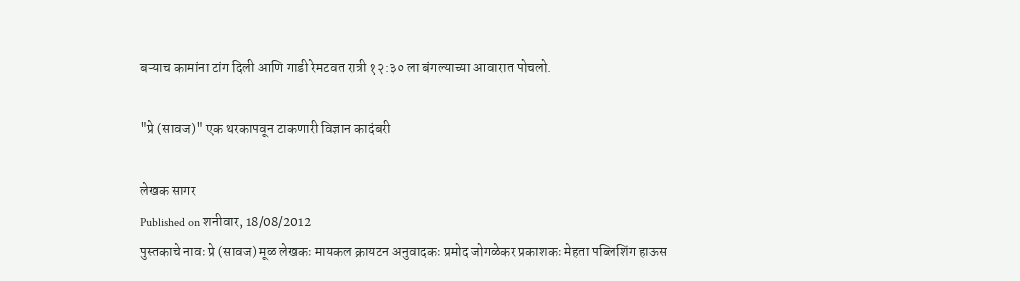बऱ्याच कामांना टांग दिली आणि गाडी रेमटवत रात्री १२:३० ला बंगल्याच्या आवारात पोचलो.

"प्रे (सावज)" एक थरकापवून टाकणारी विज्ञान कादंबरी

लेखक सागर
Published on शनीवार, 18/08/2012
पुस्तकाचे नावः प्रे (सावज) मूळ लेखकः मायकल क्रायटन अनुवादकः प्रमोद जोगळेकर प्रकाशकः मेहता पब्लिशिंग हाऊस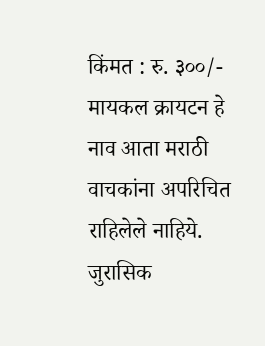किंमत : रु. ३००/- मायकल क्रायटन हे नाव आता मराठी वाचकांना अपरिचित राहिलेले नाहिये. जुरासिक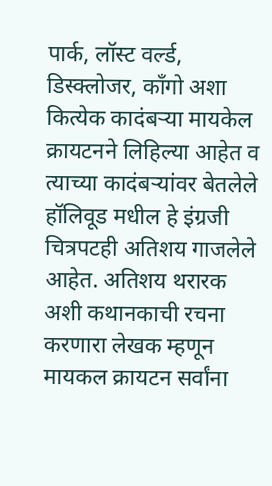पार्क, लॉस्ट वर्ल्ड, डिस्क्लोजर, काँगो अशा कित्येक कादंबर्‍या मायकेल क्रायटनने लिहिल्या आहेत व त्याच्या कादंबर्‍यांवर बेतलेले हॉलिवूड मधील हे इंग्रजी चित्रपटही अतिशय गाजलेले आहेत. अतिशय थरारक अशी कथानकाची रचना करणारा लेखक म्हणून मायकल क्रायटन सर्वांना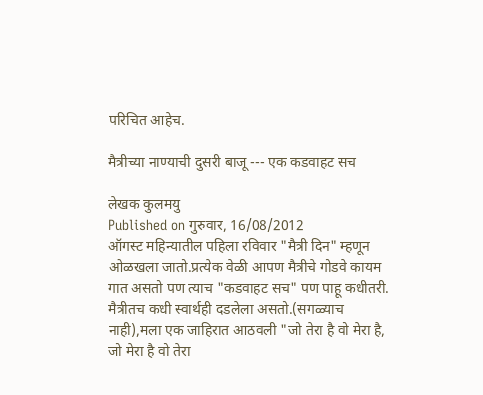परिचित आहेच.

मैत्रीच्या नाण्याची दुसरी बाजू --- एक कडवाहट सच

लेखक कुलमयु
Published on गुरुवार, 16/08/2012
ऑगस्ट महिन्यातील पहिला रविवार "मैत्री दिन" म्हणून ओळखला जातो.प्रत्येक वेळी आपण मैत्रीचे गोडवे कायम गात असतो पण त्याच "कडवाहट सच" पण पाहू कधीतरी. मैत्रीतच कधी स्वार्थही दडलेला असतो.(सगळ्याच नाही),मला एक जाहिरात आठवली "जो तेरा है वो मेरा है, जो मेरा है वो तेरा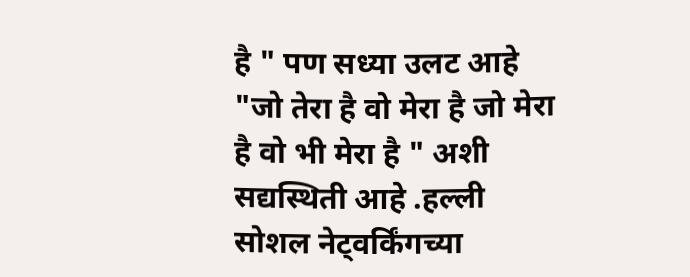है " पण सध्या उलट आहे "जो तेरा है वो मेरा है जो मेरा है वो भी मेरा है " अशी सद्यस्थिती आहे .हल्ली सोशल नेट्वर्किंगच्या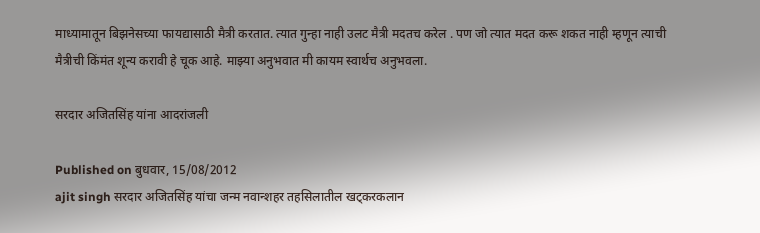माध्यामातून बिझनेसच्या फायद्यासाठी मैत्री करतात. त्यात गुन्हा नाही उलट मैत्री मदतच करेल . पण जो त्यात मदत करू शकत नाही म्हणून त्याची मैत्रीची किंमंत शून्य करावी हे चूक आहे. माझ्या अनुभवात मी कायम स्वार्थच अनुभवला.

सरदार अजितसिंह यांना आदरांजली

Published on बुधवार, 15/08/2012
ajit singh सरदार अजितसिंह यांचा जन्म नवान्शहर तहसिलातील खट्करकलान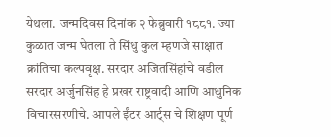येथला. जन्मदिवस दिनांक २ फेब्रुवारी १८८१. ज्या कुळात जन्म घेतला ते सिंधु कुल म्हणजे साक्षात क्रांतिचा कल्पवृक्ष. सरदार अजितसिंहांचे वडील सरदार अर्जुनसिंह हे प्रखर राष्ट्रवादी आणि आधुनिक विचारसरणीचे. आपले ईंटर आर्ट्स चे शिक्षण पूर्ण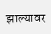झाल्यावर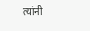त्यांनी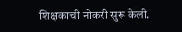शिक्षकाची नोकरी सुरू केली.